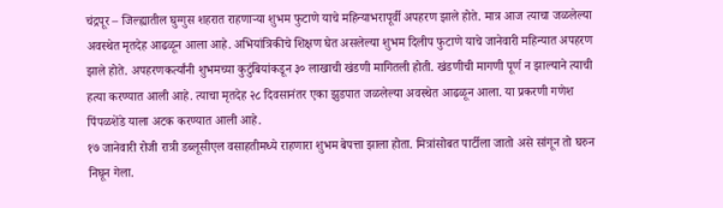चंद्रपूर – जिल्ह्यातील घुग्गुस शहरात राहणाऱ्या शुभम फुटाणे याचे महिन्याभरापूर्वी अपहरण झाले होते. मात्र आज त्याचा जळलेल्या अवस्थेत मृतदेह आढळून आला आहे. अभियांत्रिकीचे शिक्षण घेत असलेल्या शुभम दिलीप फुटाणे याचे जानेवारी महिन्यात अपहरण झाले होते. अपहरणकर्त्यांनी शुभमच्या कुटुंबियांकडून ३० लाखाची खंडणी मागितली होती. खंडणीची मागणी पूर्ण न झाल्याने त्याची हत्या करण्यात आली आहे. त्याचा मृतदेह २८ दिवसानंतर एका झुडपात जळलेल्या अवस्थेत आढळून आला. या प्रकरणी गणेश पिंपळशेंडे याला अटक करण्यात आली आहे.
१७ जानेवारी रोजी रात्री डब्लूसीएल वसाहतीमध्ये राहणारा शुभम बेपत्ता झाला होता. मित्रांसोबत पार्टीला जातो असे सांगून तो घरुन निघून गेला.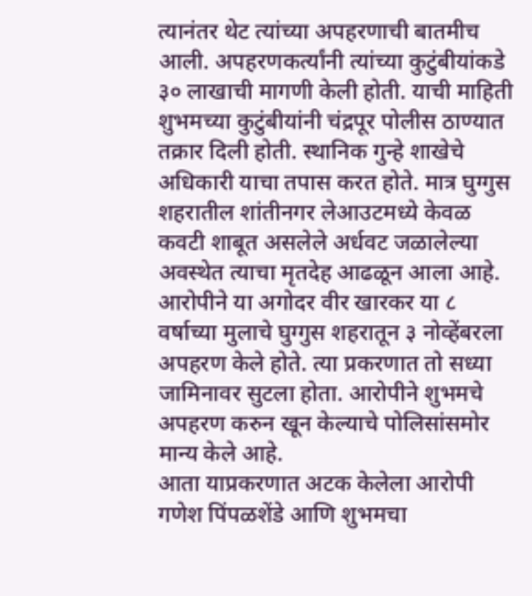त्यानंतर थेट त्यांच्या अपहरणाची बातमीच आली. अपहरणकर्त्यांनी त्यांच्या कुटुंबीयांकडे ३० लाखाची मागणी केली होती. याची माहिती शुभमच्या कुटुंबीयांनी चंद्रपूर पोलीस ठाण्यात तक्रार दिली होती. स्थानिक गुन्हे शाखेचे अधिकारी याचा तपास करत होते. मात्र घुग्गुस शहरातील शांतीनगर लेआउटमध्ये केवळ कवटी शाबूत असलेले अर्धवट जळालेल्या अवस्थेत त्याचा मृतदेह आढळून आला आहे. आरोपीने या अगोदर वीर खारकर या ८ वर्षाच्या मुलाचे घुग्गुस शहरातून ३ नोव्हेंबरला अपहरण केले होते. त्या प्रकरणात तो सध्या जामिनावर सुटला होता. आरोपीने शुभमचे अपहरण करुन खून केल्याचे पोलिसांसमोर मान्य केले आहे.
आता याप्रकरणात अटक केलेला आरोपी गणेश पिंपळशेंडे आणि शुभमचा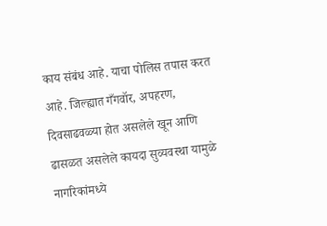काय संबंध आहे. याचा पोलिस तपास करत आहे. जिल्ह्यात गँगवॉर, अपहरण, दिवसाढवळ्या होत असलेले खून आणि ढासळत असलेले कायदा सुव्यवस्था यामुळे नागरिकांमध्ये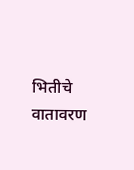भितीचे वातावरण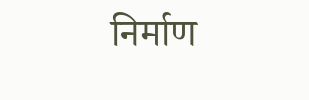निर्माण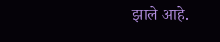झाले आहे.